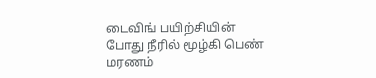டைவிங் பயிற்சியின் போது நீரில் மூழ்கி பெண் மரணம்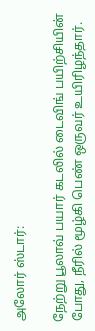அலோர் ஸ்டார்:

நேற்று பூலாவ் பயார் கடலில் டைவிங் பயிற்சியின் போது, நீரில் மூழ்கி பெண் ஒருவர் உயிரிழந்தார்.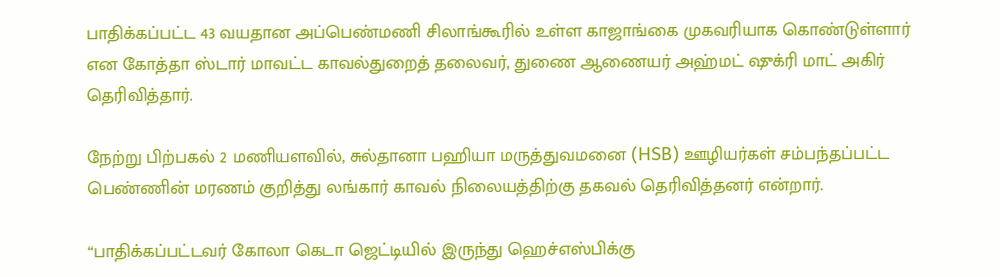பாதிக்கப்பட்ட 43 வயதான அப்பெண்மணி சிலாங்கூரில் உள்ள காஜாங்கை முகவரியாக கொண்டுள்ளார் என கோத்தா ஸ்டார் மாவட்ட காவல்துறைத் தலைவர், துணை ஆணையர் அஹ்மட் ஷுக்ரி மாட் அகிர் தெரிவித்தார்.

நேற்று பிற்பகல் 2 மணியளவில், சுல்தானா பஹியா மருத்துவமனை (HSB) ஊழியர்கள் சம்பந்தப்பட்ட பெண்ணின் மரணம் குறித்து லங்கார் காவல் நிலையத்திற்கு தகவல் தெரிவித்தனர் என்றார்.

“பாதிக்கப்பட்டவர் கோலா கெடா ஜெட்டியில் இருந்து ஹெச்எஸ்பிக்கு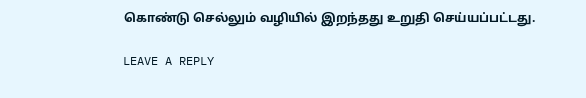கொண்டு செல்லும் வழியில் இறந்தது உறுதி செய்யப்பட்டது.

LEAVE A REPLY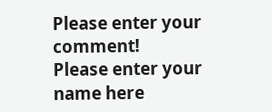Please enter your comment!
Please enter your name here